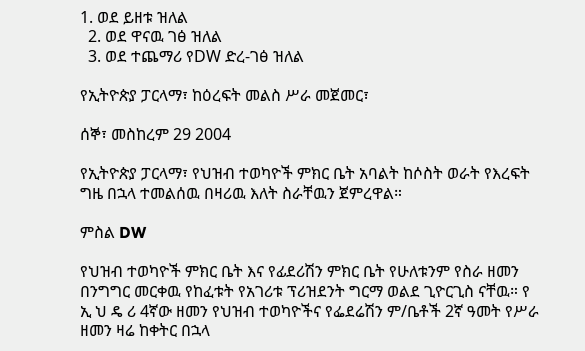1. ወደ ይዘቱ ዝለል
  2. ወደ ዋናዉ ገፅ ዝለል
  3. ወደ ተጨማሪ የDW ድረ-ገፅ ዝለል

የኢትዮጵያ ፓርላማ፣ ከዕረፍት መልስ ሥራ መጀመር፣

ሰኞ፣ መስከረም 29 2004

የኢትዮጵያ ፓርላማ፣ የህዝብ ተወካዮች ምክር ቤት አባልት ከሶስት ወራት የእረፍት ግዜ በኋላ ተመልሰዉ በዛሪዉ እለት ስራቸዉን ጀምረዋል።

ምስል DW

የህዝብ ተወካዮች ምክር ቤት እና የፊደሪሽን ምክር ቤት የሁለቱንም የስራ ዘመን በንግግር መርቀዉ የከፈቱት የአገሪቱ ፕሪዝደንት ግርማ ወልደ ጊዮርጊስ ናቸዉ። የ ኢ ህ ዴ ሪ 4ኛው ዘመን የህዝብ ተወካዮችና የፌደሬሽን ም/ቤቶች 2ኛ ዓመት የሥራ ዘመን ዛሬ ከቀትር በኋላ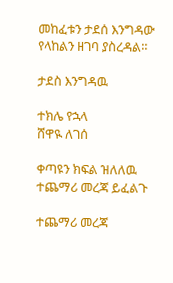መከፈቱን ታደሰ እንግዳው የላከልን ዘገባ ያስረዳል።

ታደስ እንግዳዉ

ተክሌ የኋላ
ሸዋዪ ለገሰ

ቀጣዩን ክፍል ዝለለዉ ተጨማሪ መረጃ ይፈልጉ

ተጨማሪ መረጃ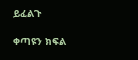ይፈልጉ

ቀጣዩን ክፍል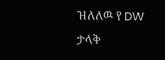ዝለለዉ የ DW ታላቅ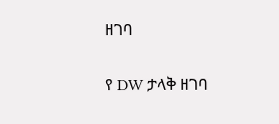ዘገባ

የ DW ታላቅ ዘገባ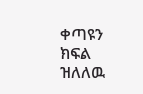ቀጣዩን ክፍል ዝለለዉ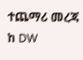ተጨማሪ መረጃ ከ DW